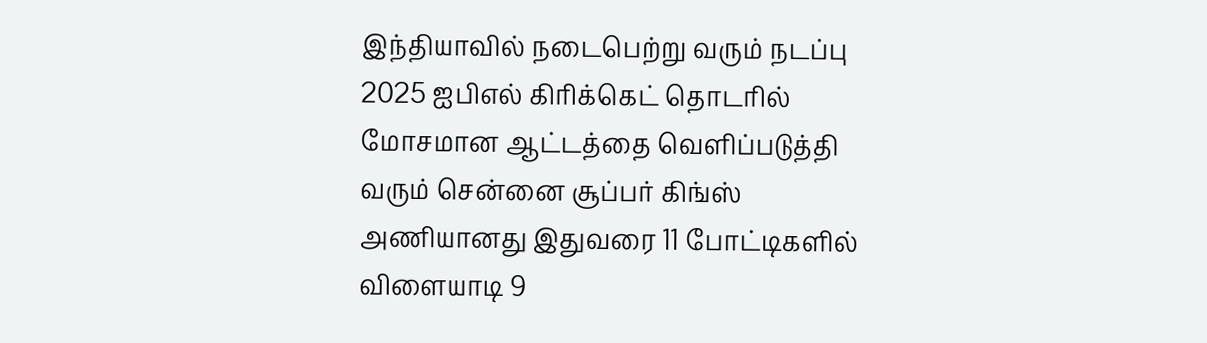இந்தியாவில் நடைபெற்று வரும் நடப்பு 2025 ஐபிஎல் கிரிக்கெட் தொடரில் மோசமான ஆட்டத்தை வெளிப்படுத்தி வரும் சென்னை சூப்பர் கிங்ஸ் அணியானது இதுவரை 11 போட்டிகளில் விளையாடி 9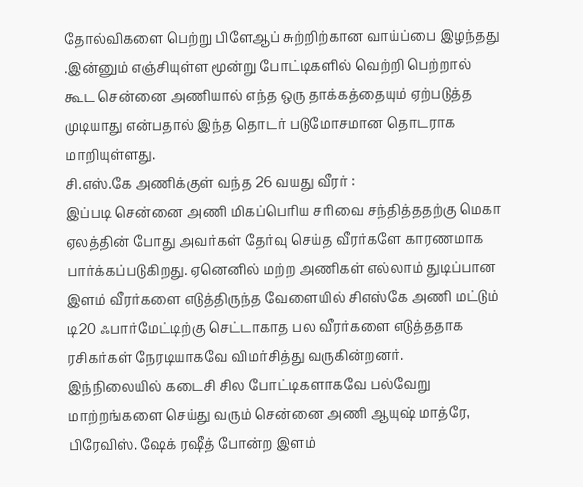தோல்விகளை பெற்று பிளேஆப் சுற்றிற்கான வாய்ப்பை இழந்தது .இன்னும் எஞ்சியுள்ள மூன்று போட்டிகளில் வெற்றி பெற்றால் கூட சென்னை அணியால் எந்த ஒரு தாக்கத்தையும் ஏற்படுத்த முடியாது என்பதால் இந்த தொடர் படுமோசமான தொடராக மாறியுள்ளது.
சி.எஸ்.கே அணிக்குள் வந்த 26 வயது வீரர் :
இப்படி சென்னை அணி மிகப்பெரிய சரிவை சந்தித்ததற்கு மெகா ஏலத்தின் போது அவர்கள் தேர்வு செய்த வீரர்களே காரணமாக பார்க்கப்படுகிறது. ஏனெனில் மற்ற அணிகள் எல்லாம் துடிப்பான இளம் வீரர்களை எடுத்திருந்த வேளையில் சிஎஸ்கே அணி மட்டும் டி20 ஃபார்மேட்டிற்கு செட்டாகாத பல வீரர்களை எடுத்ததாக ரசிகர்கள் நேரடியாகவே விமர்சித்து வருகின்றனர்.
இந்நிலையில் கடைசி சில போட்டிகளாகவே பல்வேறு மாற்றங்களை செய்து வரும் சென்னை அணி ஆயுஷ் மாத்ரே, பிரேவிஸ். ஷேக் ரஷீத் போன்ற இளம்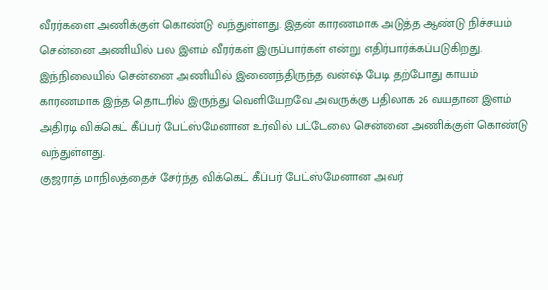வீரர்களை அணிக்குள் கொண்டு வந்துள்ளது. இதன் காரணமாக அடுத்த ஆண்டு நிச்சயம் சென்னை அணியில் பல இளம் வீரர்கள் இருப்பார்கள் என்று எதிர்பார்க்கப்படுகிறது.
இந்நிலையில் சென்னை அணியில் இணைந்திருந்த வன்ஷ் பேடி தற்போது காயம் காரணமாக இந்த தொடரில் இருந்து வெளியேறவே அவருக்கு பதிலாக 26 வயதான இளம் அதிரடி விக்கெட் கீப்பர் பேட்ஸ்மேனான உர்வில் பட்டேலை சென்னை அணிக்குள் கொண்டு வந்துள்ளது.
குஜராத் மாநிலத்தைச் சேர்ந்த விக்கெட் கீப்பர் பேட்ஸ்மேனான அவர்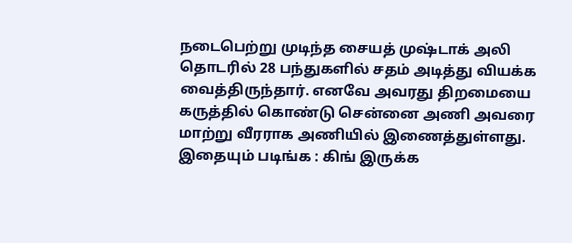நடைபெற்று முடிந்த சையத் முஷ்டாக் அலி தொடரில் 28 பந்துகளில் சதம் அடித்து வியக்க வைத்திருந்தார். எனவே அவரது திறமையை கருத்தில் கொண்டு சென்னை அணி அவரை மாற்று வீரராக அணியில் இணைத்துள்ளது.
இதையும் படிங்க : கிங் இருக்க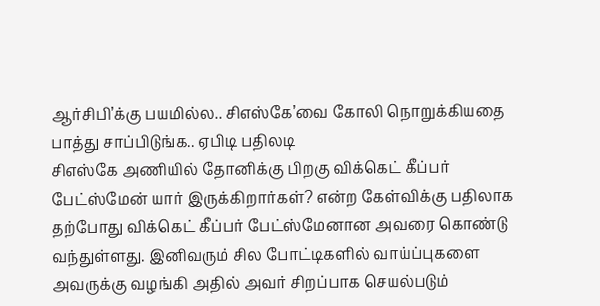ஆர்சிபி’க்கு பயமில்ல.. சிஎஸ்கே’வை கோலி நொறுக்கியதை பாத்து சாப்பிடுங்க.. ஏபிடி பதிலடி
சிஎஸ்கே அணியில் தோனிக்கு பிறகு விக்கெட் கீப்பர் பேட்ஸ்மேன் யார் இருக்கிறார்கள்? என்ற கேள்விக்கு பதிலாக தற்போது விக்கெட் கீப்பர் பேட்ஸ்மேனான அவரை கொண்டு வந்துள்ளது. இனிவரும் சில போட்டிகளில் வாய்ப்புகளை அவருக்கு வழங்கி அதில் அவர் சிறப்பாக செயல்படும்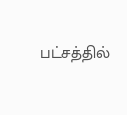பட்சத்தில்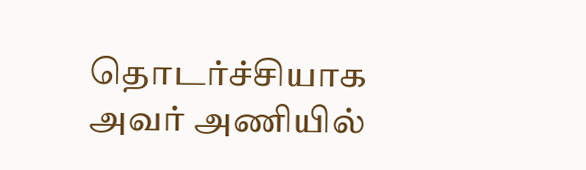தொடர்ச்சியாக அவர் அணியில்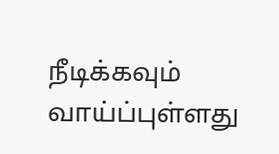நீடிக்கவும் வாய்ப்புள்ளது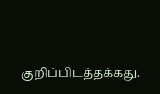குறிப்பிடத்தக்கது.